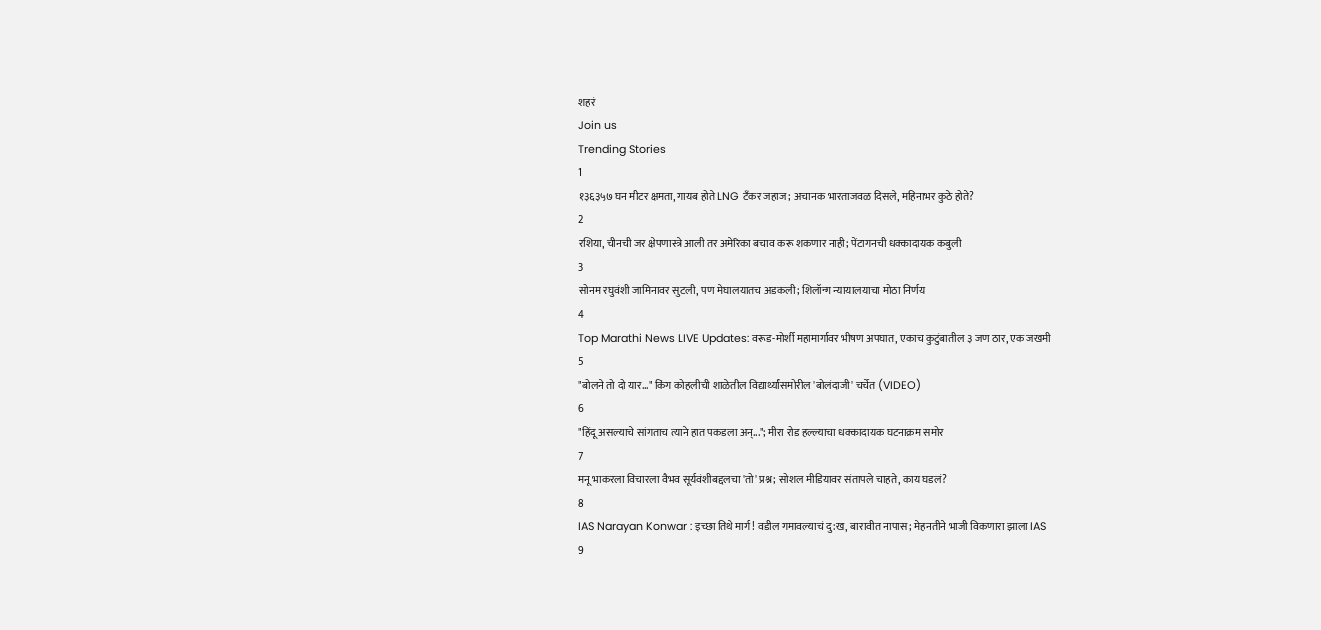शहरं
Join us
Trending Stories
1
१३६३५७ घन मीटर क्षमता, गायब होते LNG टँकर जहाज; अचानक भारताजवळ दिसले, महिनाभर कुठे होते?
2
रशिया, चीनची जर क्षेपणास्त्रे आली तर अमेरिका बचाव करू शकणार नाही; पेंटागनची धक्कादायक कबुली
3
सोनम रघुवंशी जामिनावर सुटली, पण मेघालयातच अडकली; शिलॉन्ग न्यायालयाचा मोठा निर्णय
4
Top Marathi News LIVE Updates: वरूड-मोर्शी महामार्गावर भीषण अपघात, एकाच कुटुंबातील ३ जण ठार, एक जखमी
5
"बोलने तो दो यार..." किंग कोहलीची शाळेतील विद्यार्थ्यांसमोरील 'बोलंदाजी' चर्चेत (VIDEO)
6
"हिंदू असल्याचे सांगताच त्याने हात पकडला अन्..."; मीरा रोड हल्ल्याचा धक्कादायक घटनाक्रम समोर
7
मनू भाकरला विचारला वैभव सूर्यवंशीबद्दलचा 'तो' प्रश्न; सोशल मीडियावर संतापले चाहते, काय घडलं?
8
IAS Narayan Konwar : इच्छा तिथे मार्ग! वडील गमावल्याचं दु:ख, बारावीत नापास; मेहनतीने भाजी विकणारा झाला IAS
9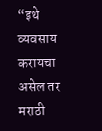“इथे व्यवसाय करायचा असेल तर मराठी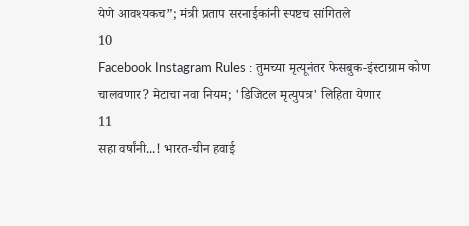येणे आवश्यकच”; मंत्री प्रताप सरनाईकांनी स्पष्टच सांगितले
10
Facebook Instagram Rules : तुमच्या मृत्यूनंतर फेसबुक-इंस्टाग्राम कोण चालवणार? मेटाचा नवा नियम; 'डिजिटल मृत्युपत्र' लिहिता येणार
11
सहा वर्षांनी...! भारत-चीन हवाई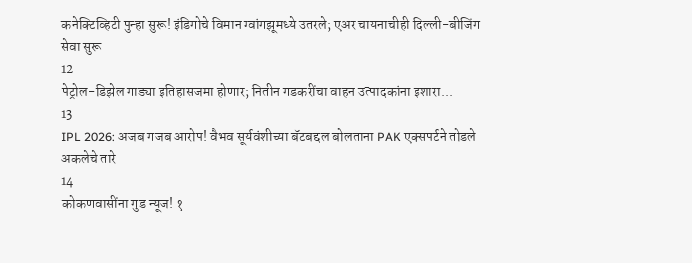कनेक्टिव्हिटी पुन्हा सुरू! इंडिगोचे विमान ग्वांगझूमध्ये उतरले; एअर चायनाचीही दिल्ली-बीजिंग सेवा सुरू
12
पेट्रोल-डिझेल गाड्या इतिहासजमा होणार; नितीन गडकरींचा वाहन उत्पादकांना इशारा...
13
IPL 2026: अजब गजब आरोप! वैभव सूर्यवंशीच्या बॅटबद्दल बोलताना PAK एक्सपर्टने तोडले अकलेचे तारे
14
कोकणवासींना गुड न्यूज! १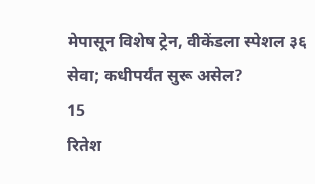मेपासून विशेष ट्रेन, वीकेंडला स्पेशल ३६ सेवा; कधीपर्यंत सुरू असेल?
15
रितेश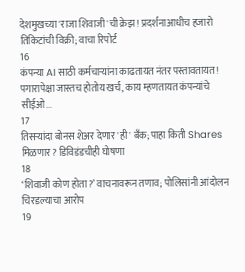देशमुखच्या 'राजा शिवाजी'ची क्रेझ! प्रदर्शनाआधीच हजारो तिकिटांची विक्री; वाचा रिपोर्ट
16
कंपन्या AI साठी कर्मचाऱ्यांना काढतायत नंतर पस्तावतायत! पगारापेक्षा जास्तच होतोय खर्च, काय म्हणतायत कंपन्यांचे सीईओ...
17
तिसऱ्यांदा बोनस शेअर देणार 'ही' बँक; पाहा किती Shares मिळणार? डिविडंडचीही घोषणा
18
‘शिवाजी कोण होता?’ वाचनावरून तणाव; पोलिसांनी आंदोलन चिरडल्याचा आरोप
19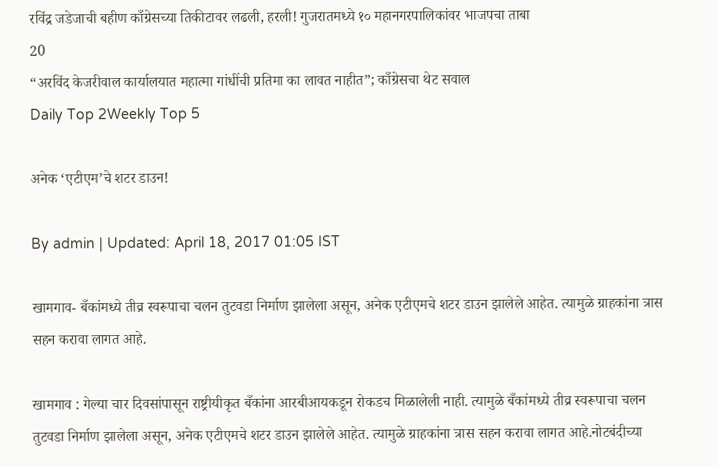रविंद्र जडेजाची बहीण काँग्रेसच्या तिकीटावर लढली, हरली! गुजरातमध्ये १० महानगरपालिकांवर भाजपचा ताबा
20
“अरविंद केजरीवाल कार्यालयात महात्मा गांधींची प्रतिमा का लावत नाहीत”; काँग्रेसचा थेट सवाल
Daily Top 2Weekly Top 5

अनेक ‘एटीएम’चे शटर डाउन!

By admin | Updated: April 18, 2017 01:05 IST

खामगाव- बँकांमध्ये तीव्र स्वरूपाचा चलन तुटवडा निर्माण झालेला असून, अनेक एटीएमचे शटर डाउन झालेले आहेत. त्यामुळे ग्राहकांना त्रास सहन करावा लागत आहे.

खामगाव : गेल्या चार दिवसांपासून राष्ट्रीयीकृत बँकांना आरबीआयकडून रोकडच मिळालेली नाही. त्यामुळे बँकांमध्ये तीव्र स्वरूपाचा चलन तुटवडा निर्माण झालेला असून, अनेक एटीएमचे शटर डाउन झालेले आहेत. त्यामुळे ग्राहकांना त्रास सहन करावा लागत आहे.नोटबंदीच्या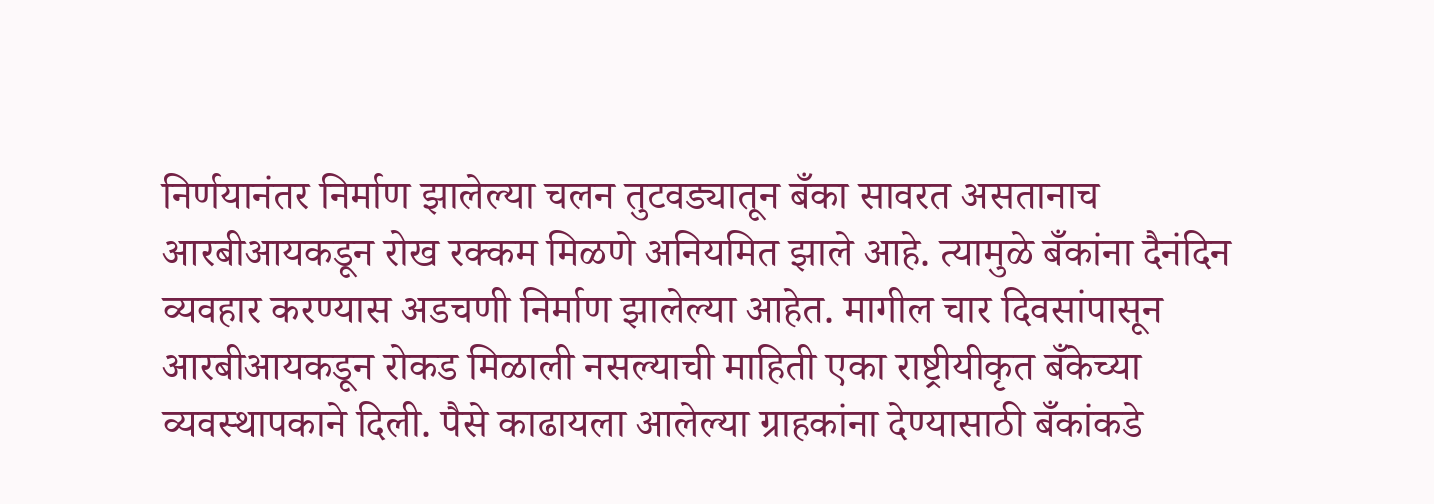निर्णयानंतर निर्माण झालेल्या चलन तुटवड्यातून बँका सावरत असतानाच आरबीआयकडून रोख रक्कम मिळणे अनियमित झाले आहे. त्यामुळे बँकांना दैनंदिन व्यवहार करण्यास अडचणी निर्माण झालेल्या आहेत. मागील चार दिवसांपासून आरबीआयकडून रोकड मिळाली नसल्याची माहिती एका राष्ट्रीयीकृत बँकेच्या व्यवस्थापकाने दिली. पैसे काढायला आलेल्या ग्राहकांना देण्यासाठी बँकांकडे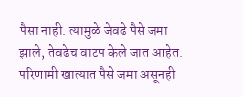पैसा नाही. त्यामुळे जेवढे पैसे जमा झाले, तेवढेच वाटप केले जात आहेत. परिणामी खात्यात पैसे जमा असूनही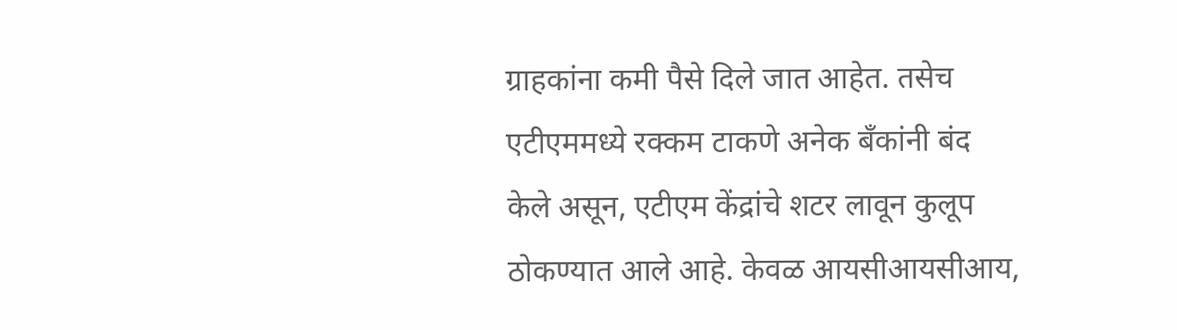ग्राहकांना कमी पैसे दिले जात आहेत. तसेच एटीएममध्ये रक्कम टाकणे अनेक बँकांनी बंद केले असून, एटीएम केंद्रांचे शटर लावून कुलूप ठोकण्यात आले आहे. केवळ आयसीआयसीआय,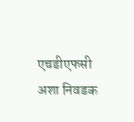एचडीएफसी अशा निवडक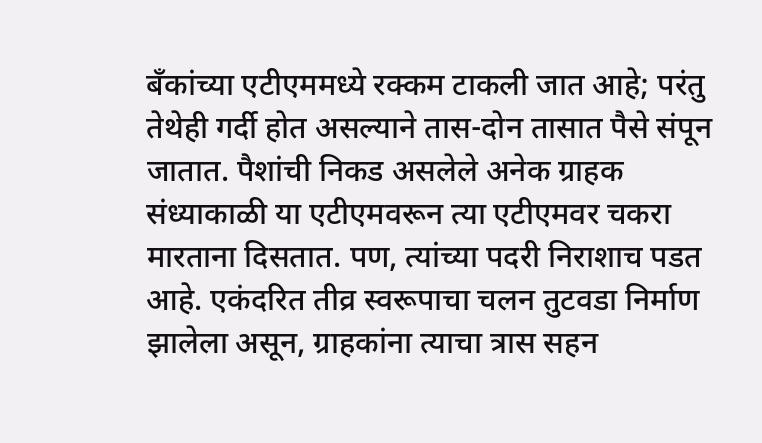बँकांच्या एटीएममध्ये रक्कम टाकली जात आहे; परंतु तेथेही गर्दी होत असल्याने तास-दोन तासात पैसे संपून जातात. पैशांची निकड असलेले अनेक ग्राहक संध्याकाळी या एटीएमवरून त्या एटीएमवर चकरा मारताना दिसतात. पण, त्यांच्या पदरी निराशाच पडत आहे. एकंदरित तीव्र स्वरूपाचा चलन तुटवडा निर्माण झालेला असून, ग्राहकांना त्याचा त्रास सहन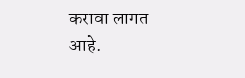करावा लागत आहे.